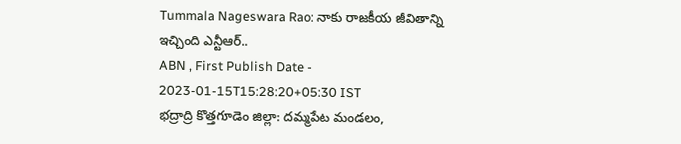Tummala Nageswara Rao: నాకు రాజకీయ జీవితాన్ని ఇచ్చింది ఎన్టీఆర్..
ABN , First Publish Date - 2023-01-15T15:28:20+05:30 IST
భద్రాద్రి కొత్తగూడెం జిల్లా: దమ్మపేట మండలం,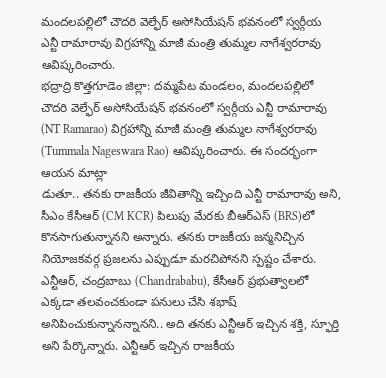మందలపల్లిలో చౌదరి వెల్ఫేర్ అసోసియేషన్ భవనంలో స్వర్గీయ ఎన్టీ రామారావు విగ్రహాన్ని మాజీ మంత్రి తుమ్మల నాగేశ్వరరావు ఆవిష్కరించారు.
భద్రాద్రి కొత్తగూడెం జిల్లా: దమ్మపేట మండలం, మందలపల్లిలో చౌదరి వెల్ఫేర్ అసోసియేషన్ భవనంలో స్వర్గీయ ఎన్టీ రామారావు (NT Ramarao) విగ్రహాన్ని మాజీ మంత్రి తుమ్మల నాగేశ్వరరావు (Tummala Nageswara Rao) ఆవిష్కరించారు. ఈ సందర్భంగా ఆయన మాట్లా
డుతూ.. తనకు రాజకీయ జీవితాన్ని ఇచ్చింది ఎన్టీ రామారావు అని, సీఎం కేసీఆర్ (CM KCR) పిలుపు మేరకు బీఆర్ఎస్ (BRS)లో కొనసాగుతున్నానని అన్నారు. తనకు రాజకీయ జన్మనిచ్చిన నియోజకవర్గ ప్రజలను ఎప్పుడూ మరచిపోనని స్పష్టం చేశారు. ఎన్టీఆర్, చంద్రబాబు (Chandrababu), కేసీఆర్ ప్రభుత్వాలలో ఎక్కడా తలవంచకుండా పనులు చేసి శభాష్ అనిపించుకున్నానన్నానని.. అది తనకు ఎన్టీఆర్ ఇచ్చిన శక్తి, స్ఫూర్తి అని పేర్కొన్నారు. ఎన్టీఆర్ ఇచ్చిన రాజకీయ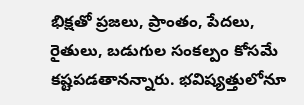భిక్షతో ప్రజలు, ప్రాంతం, పేదలు, రైతులు, బడుగుల సంకల్పం కోసమే కష్టపడతానన్నారు. భవిష్యత్తులోనూ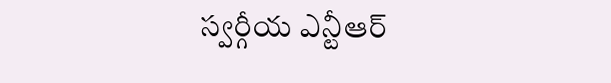స్వర్గీయ ఎన్టీఆర్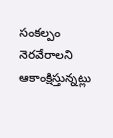సంకల్పం నెరవేరాలని ఆకాంక్షిస్తున్నట్లు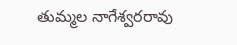తుమ్మల నాగేశ్వరరావు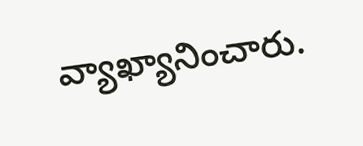వ్యాఖ్యానించారు.